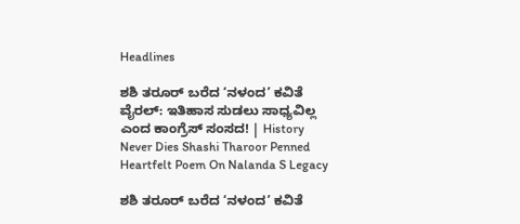Headlines

ಶಶಿ ತರೂರ್ ಬರೆದ ‘ನಳಂದ’ ಕವಿತೆ ವೈರಲ್: ಇತಿಹಾಸ ಸುಡಲು ಸಾಧ್ಯವಿಲ್ಲ ಎಂದ ಕಾಂಗ್ರೆಸ್ ಸಂಸದ! | History Never Dies Shashi Tharoor Penned Heartfelt Poem On Nalanda S Legacy

ಶಶಿ ತರೂರ್ ಬರೆದ ‘ನಳಂದ’ ಕವಿತೆ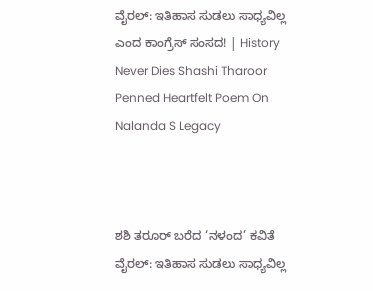ವೈರಲ್: ಇತಿಹಾಸ ಸುಡಲು ಸಾಧ್ಯವಿಲ್ಲ ಎಂದ ಕಾಂಗ್ರೆಸ್ ಸಂಸದ! | History Never Dies Shashi Tharoor Penned Heartfelt Poem On Nalanda S Legacy



ಶಶಿ ತರೂರ್ ಬರೆದ ‘ನಳಂದ’ ಕವಿತೆ ವೈರಲ್: ಇತಿಹಾಸ ಸುಡಲು ಸಾಧ್ಯವಿಲ್ಲ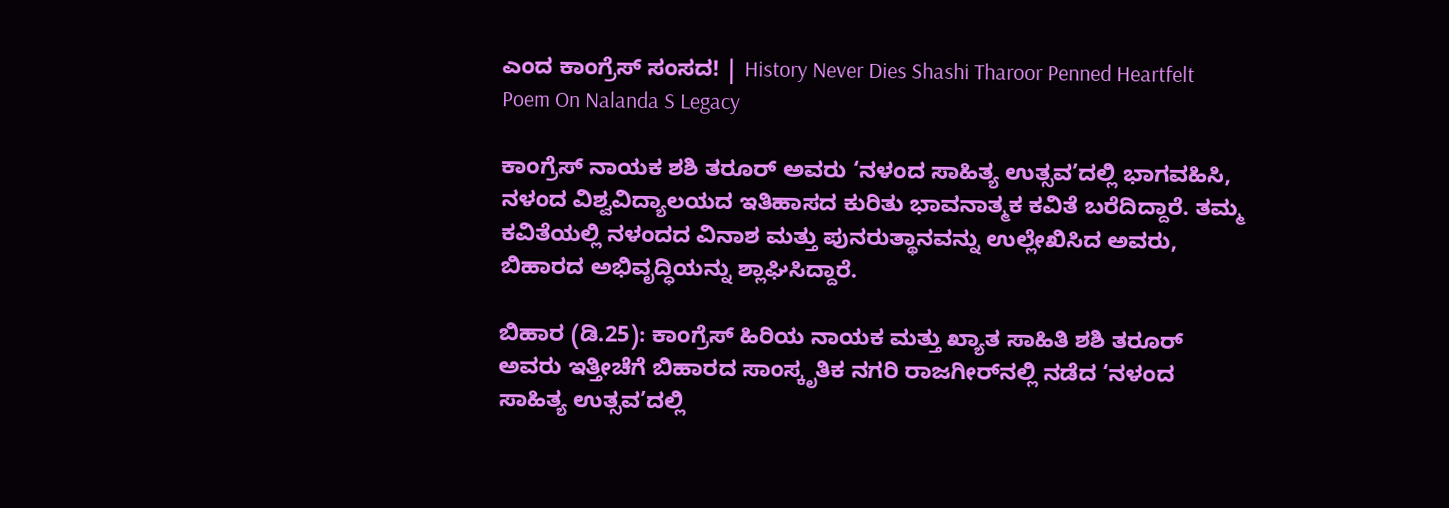ಎಂದ ಕಾಂಗ್ರೆಸ್ ಸಂಸದ! | History Never Dies Shashi Tharoor Penned Heartfelt Poem On Nalanda S Legacy

ಕಾಂಗ್ರೆಸ್ ನಾಯಕ ಶಶಿ ತರೂರ್ ಅವರು ‘ನಳಂದ ಸಾಹಿತ್ಯ ಉತ್ಸವ’ದಲ್ಲಿ ಭಾಗವಹಿಸಿ, ನಳಂದ ವಿಶ್ವವಿದ್ಯಾಲಯದ ಇತಿಹಾಸದ ಕುರಿತು ಭಾವನಾತ್ಮಕ ಕವಿತೆ ಬರೆದಿದ್ದಾರೆ. ತಮ್ಮ ಕವಿತೆಯಲ್ಲಿ ನಳಂದದ ವಿನಾಶ ಮತ್ತು ಪುನರುತ್ಥಾನವನ್ನು ಉಲ್ಲೇಖಿಸಿದ ಅವರು, ಬಿಹಾರದ ಅಭಿವೃದ್ಧಿಯನ್ನು ಶ್ಲಾಘಿಸಿದ್ದಾರೆ.

ಬಿಹಾರ (ಡಿ.25): ಕಾಂಗ್ರೆಸ್ ಹಿರಿಯ ನಾಯಕ ಮತ್ತು ಖ್ಯಾತ ಸಾಹಿತಿ ಶಶಿ ತರೂರ್ ಅವರು ಇತ್ತೀಚೆಗೆ ಬಿಹಾರದ ಸಾಂಸ್ಕೃತಿಕ ನಗರಿ ರಾಜಗೀರ್‌ನಲ್ಲಿ ನಡೆದ ‘ನಳಂದ ಸಾಹಿತ್ಯ ಉತ್ಸವ’ದಲ್ಲಿ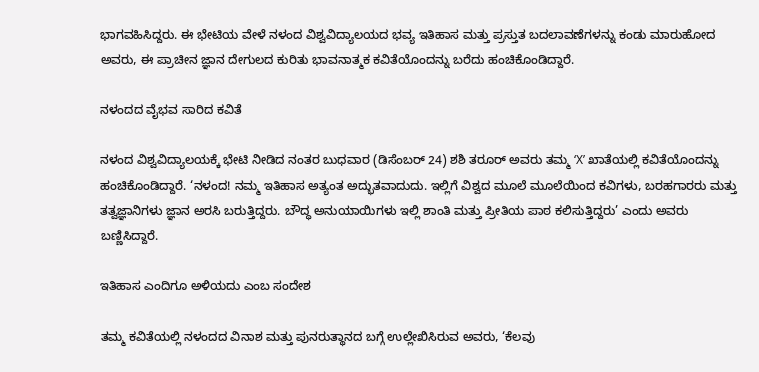ಭಾಗವಹಿಸಿದ್ದರು. ಈ ಭೇಟಿಯ ವೇಳೆ ನಳಂದ ವಿಶ್ವವಿದ್ಯಾಲಯದ ಭವ್ಯ ಇತಿಹಾಸ ಮತ್ತು ಪ್ರಸ್ತುತ ಬದಲಾವಣೆಗಳನ್ನು ಕಂಡು ಮಾರುಹೋದ ಅವರು, ಈ ಪ್ರಾಚೀನ ಜ್ಞಾನ ದೇಗುಲದ ಕುರಿತು ಭಾವನಾತ್ಮಕ ಕವಿತೆಯೊಂದನ್ನು ಬರೆದು ಹಂಚಿಕೊಂಡಿದ್ದಾರೆ.

ನಳಂದದ ವೈಭವ ಸಾರಿದ ಕವಿತೆ

ನಳಂದ ವಿಶ್ವವಿದ್ಯಾಲಯಕ್ಕೆ ಭೇಟಿ ನೀಡಿದ ನಂತರ ಬುಧವಾರ (ಡಿಸೆಂಬರ್ 24) ಶಶಿ ತರೂರ್ ಅವರು ತಮ್ಮ ‘X’ ಖಾತೆಯಲ್ಲಿ ಕವಿತೆಯೊಂದನ್ನು ಹಂಚಿಕೊಂಡಿದ್ದಾರೆ. ‘ನಳಂದ! ನಮ್ಮ ಇತಿಹಾಸ ಅತ್ಯಂತ ಅದ್ಭುತವಾದುದು. ಇಲ್ಲಿಗೆ ವಿಶ್ವದ ಮೂಲೆ ಮೂಲೆಯಿಂದ ಕವಿಗಳು, ಬರಹಗಾರರು ಮತ್ತು ತತ್ವಜ್ಞಾನಿಗಳು ಜ್ಞಾನ ಅರಸಿ ಬರುತ್ತಿದ್ದರು. ಬೌದ್ಧ ಅನುಯಾಯಿಗಳು ಇಲ್ಲಿ ಶಾಂತಿ ಮತ್ತು ಪ್ರೀತಿಯ ಪಾಠ ಕಲಿಸುತ್ತಿದ್ದರು’ ಎಂದು ಅವರು ಬಣ್ಣಿಸಿದ್ದಾರೆ.

ಇತಿಹಾಸ ಎಂದಿಗೂ ಅಳಿಯದು ಎಂಬ ಸಂದೇಶ

ತಮ್ಮ ಕವಿತೆಯಲ್ಲಿ ನಳಂದದ ವಿನಾಶ ಮತ್ತು ಪುನರುತ್ಥಾನದ ಬಗ್ಗೆ ಉಲ್ಲೇಖಿಸಿರುವ ಅವರು, ‘ಕೆಲವು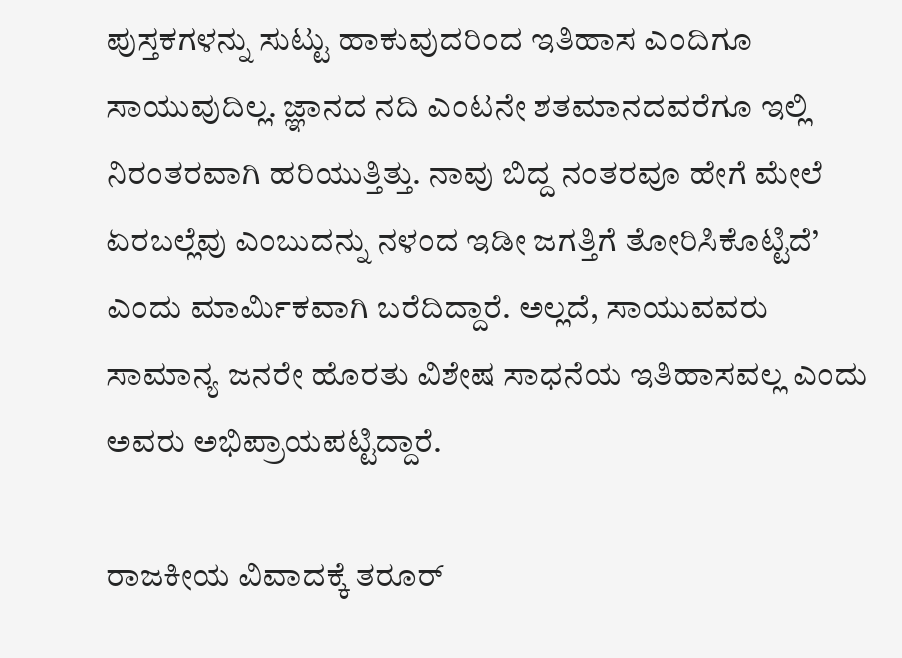ಪುಸ್ತಕಗಳನ್ನು ಸುಟ್ಟು ಹಾಕುವುದರಿಂದ ಇತಿಹಾಸ ಎಂದಿಗೂ ಸಾಯುವುದಿಲ್ಲ. ಜ್ಞಾನದ ನದಿ ಎಂಟನೇ ಶತಮಾನದವರೆಗೂ ಇಲ್ಲಿ ನಿರಂತರವಾಗಿ ಹರಿಯುತ್ತಿತ್ತು. ನಾವು ಬಿದ್ದ ನಂತರವೂ ಹೇಗೆ ಮೇಲೆ ಏರಬಲ್ಲೆವು ಎಂಬುದನ್ನು ನಳಂದ ಇಡೀ ಜಗತ್ತಿಗೆ ತೋರಿಸಿಕೊಟ್ಟಿದೆ’ ಎಂದು ಮಾರ್ಮಿಕವಾಗಿ ಬರೆದಿದ್ದಾರೆ. ಅಲ್ಲದೆ, ಸಾಯುವವರು ಸಾಮಾನ್ಯ ಜನರೇ ಹೊರತು ವಿಶೇಷ ಸಾಧನೆಯ ಇತಿಹಾಸವಲ್ಲ ಎಂದು ಅವರು ಅಭಿಪ್ರಾಯಪಟ್ಟಿದ್ದಾರೆ.

ರಾಜಕೀಯ ವಿವಾದಕ್ಕೆ ತರೂರ್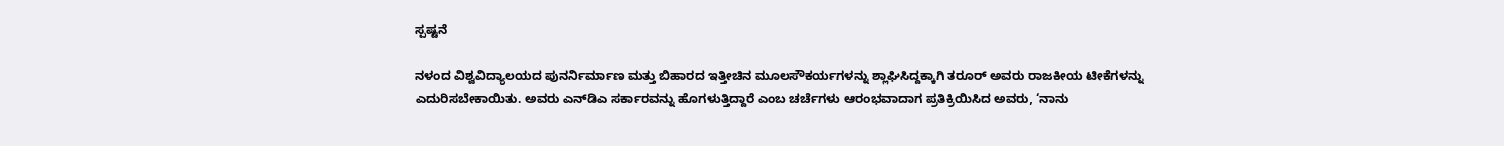ಸ್ಪಷ್ಟನೆ

ನಳಂದ ವಿಶ್ವವಿದ್ಯಾಲಯದ ಪುನರ್ನಿರ್ಮಾಣ ಮತ್ತು ಬಿಹಾರದ ಇತ್ತೀಚಿನ ಮೂಲಸೌಕರ್ಯಗಳನ್ನು ಶ್ಲಾಘಿಸಿದ್ದಕ್ಕಾಗಿ ತರೂರ್ ಅವರು ರಾಜಕೀಯ ಟೀಕೆಗಳನ್ನು ಎದುರಿಸಬೇಕಾಯಿತು. ಅವರು ಎನ್‌ಡಿಎ ಸರ್ಕಾರವನ್ನು ಹೊಗಳುತ್ತಿದ್ದಾರೆ ಎಂಬ ಚರ್ಚೆಗಳು ಆರಂಭವಾದಾಗ ಪ್ರತಿಕ್ರಿಯಿಸಿದ ಅವರು, ‘ನಾನು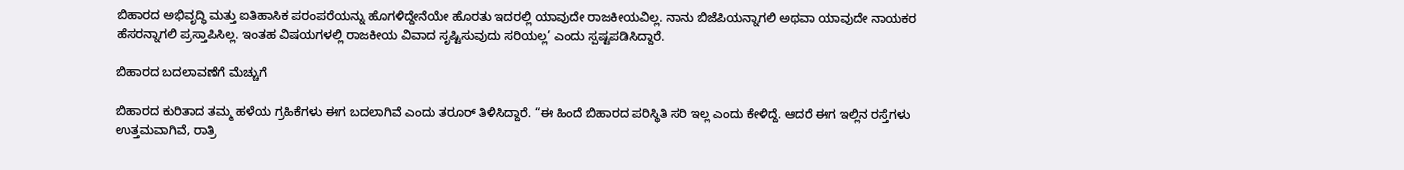ಬಿಹಾರದ ಅಭಿವೃದ್ಧಿ ಮತ್ತು ಐತಿಹಾಸಿಕ ಪರಂಪರೆಯನ್ನು ಹೊಗಳಿದ್ದೇನೆಯೇ ಹೊರತು ಇದರಲ್ಲಿ ಯಾವುದೇ ರಾಜಕೀಯವಿಲ್ಲ. ನಾನು ಬಿಜೆಪಿಯನ್ನಾಗಲಿ ಅಥವಾ ಯಾವುದೇ ನಾಯಕರ ಹೆಸರನ್ನಾಗಲಿ ಪ್ರಸ್ತಾಪಿಸಿಲ್ಲ. ಇಂತಹ ವಿಷಯಗಳಲ್ಲಿ ರಾಜಕೀಯ ವಿವಾದ ಸೃಷ್ಟಿಸುವುದು ಸರಿಯಲ್ಲ’ ಎಂದು ಸ್ಪಷ್ಟಪಡಿಸಿದ್ದಾರೆ.

ಬಿಹಾರದ ಬದಲಾವಣೆಗೆ ಮೆಚ್ಚುಗೆ

ಬಿಹಾರದ ಕುರಿತಾದ ತಮ್ಮ ಹಳೆಯ ಗ್ರಹಿಕೆಗಳು ಈಗ ಬದಲಾಗಿವೆ ಎಂದು ತರೂರ್ ತಿಳಿಸಿದ್ದಾರೆ. “ಈ ಹಿಂದೆ ಬಿಹಾರದ ಪರಿಸ್ಥಿತಿ ಸರಿ ಇಲ್ಲ ಎಂದು ಕೇಳಿದ್ದೆ. ಆದರೆ ಈಗ ಇಲ್ಲಿನ ರಸ್ತೆಗಳು ಉತ್ತಮವಾಗಿವೆ, ರಾತ್ರಿ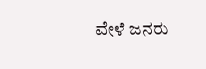ವೇಳೆ ಜನರು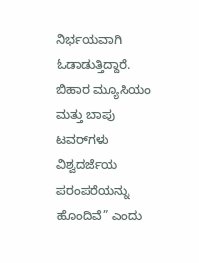ನಿರ್ಭಯವಾಗಿ ಓಡಾಡುತ್ತಿದ್ದಾರೆ. ಬಿಹಾರ ಮ್ಯೂಸಿಯಂ ಮತ್ತು ಬಾಪು ಟವರ್‌ಗಳು ವಿಶ್ವದರ್ಜೆಯ ಪರಂಪರೆಯನ್ನು ಹೊಂದಿವೆ” ಎಂದು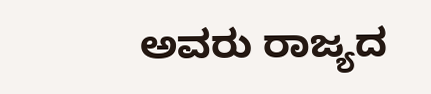ಅವರು ರಾಜ್ಯದ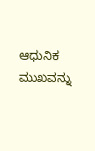ಆಧುನಿಕ ಮುಖವನ್ನು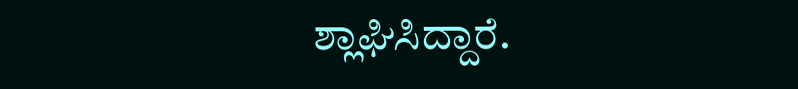ಶ್ಲಾಘಿಸಿದ್ದಾರೆ.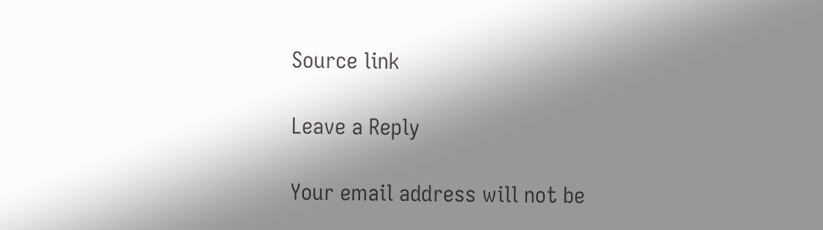Source link

Leave a Reply

Your email address will not be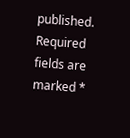published. Required fields are marked *